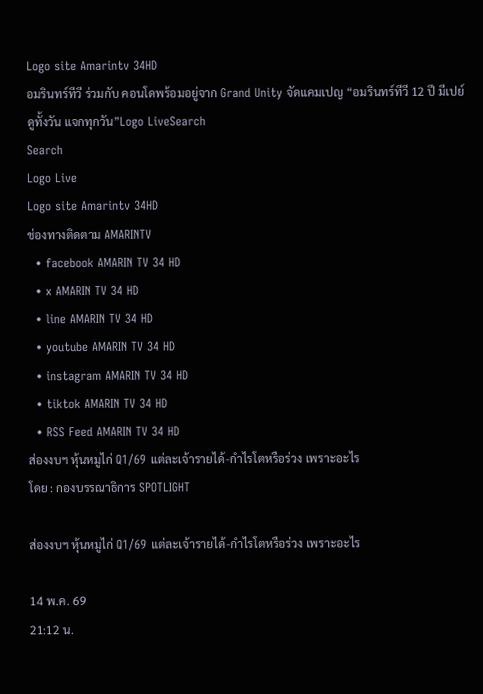Logo site Amarintv 34HD
อมรินทร์ทีวี ร่วมกับ คอนโดพร้อมอยู่จาก Grand Unity จัดแคมเปญ “อมรินทร์ทีวี 12 ปี มีเปย์ ดูทั้งวัน แจกทุกวัน”Logo LiveSearch
Search
Logo Live
Logo site Amarintv 34HD
ช่องทางติดตาม AMARINTV
  • facebook AMARIN TV 34 HD
  • x AMARIN TV 34 HD
  • line AMARIN TV 34 HD
  • youtube AMARIN TV 34 HD
  • instagram AMARIN TV 34 HD
  • tiktok AMARIN TV 34 HD
  • RSS Feed AMARIN TV 34 HD
ส่องงบฯ หุ้นหมูไก่ Q1/69 แต่ละเจ้ารายได้-กำไรโตหรือร่วง เพราะอะไร
โดย : กองบรรณาธิการ SPOTLIGHT

ส่องงบฯ หุ้นหมูไก่ Q1/69 แต่ละเจ้ารายได้-กำไรโตหรือร่วง เพราะอะไร

14 พ.ค. 69
21:12 น.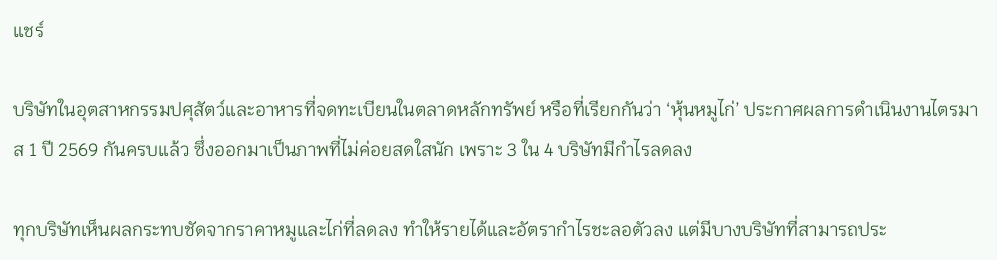แชร์

บริษัทในอุตสาหกรรมปศุสัตว์และอาหารที่จดทะเบียนในตลาดหลักทรัพย์ หรือที่เรียกกันว่า ‘หุ้นหมูไก่’ ประกาศผลการดำเนินงานไตรมาส 1 ปี 2569 กันครบแล้ว ซึ่งออกมาเป็นภาพที่ไม่ค่อยสดใสนัก เพราะ 3 ใน 4 บริษัทมีกำไรลดลง

ทุกบริษัทเห็นผลกระทบชัดจากราคาหมูและไก่ที่ลดลง ทำให้รายได้และอัตรากำไรชะลอตัวลง แต่มีบางบริษัทที่สามารถประ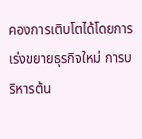คองการเติบโตได้โดยการเร่งขยายธุรกิจใหม่ การบริหารต้น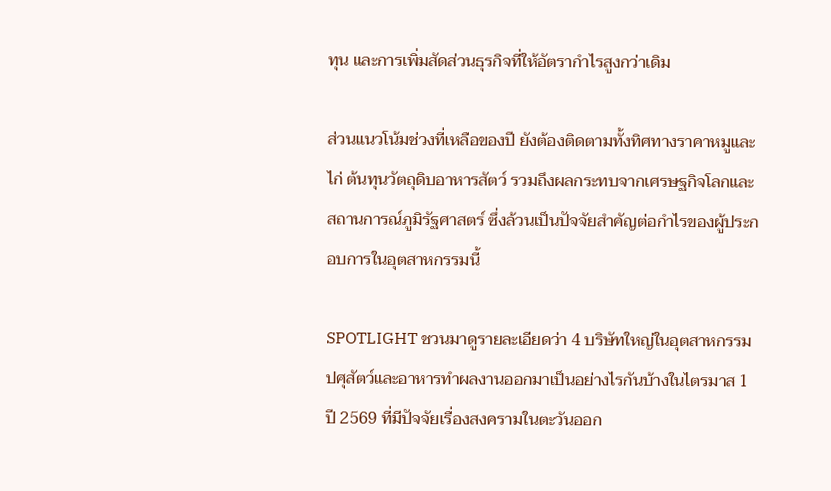ทุน และการเพิ่มสัดส่วนธุรกิจที่ให้อัตรากำไรสูงกว่าเดิม

ส่วนแนวโน้มช่วงที่เหลือของปี ยังต้องติดตามทั้งทิศทางราคาหมูและไก่ ต้นทุนวัตถุดิบอาหารสัตว์ รวมถึงผลกระทบจากเศรษฐกิจโลกและสถานการณ์ภูมิรัฐศาสตร์ ซึ่งล้วนเป็นปัจจัยสำคัญต่อกำไรของผู้ประกอบการในอุตสาหกรรมนี้

SPOTLIGHT ชวนมาดูรายละเอียดว่า 4 บริษัทใหญ่ในอุตสาหกรรมปศุสัตว์และอาหารทำผลงานออกมาเป็นอย่างไรกันบ้างในไตรมาส 1 ปี 2569 ที่มีปัจจัยเรื่องสงครามในตะวันออก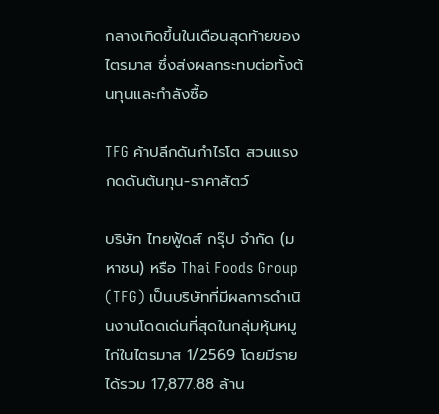กลางเกิดขึ้นในเดือนสุดท้ายของไตรมาส ซึ่งส่งผลกระทบต่อทั้งต้นทุนและกำลังซื้อ

TFG ค้าปลีกดันกำไรโต สวนแรงกดดันต้นทุน-ราคาสัตว์

บริษัท ไทยฟู้ดส์ กรุ๊ป จำกัด (มหาชน) หรือ Thai Foods Group (TFG) เป็นบริษัทที่มีผลการดำเนินงานโดดเด่นที่สุดในกลุ่มหุ้นหมูไก่ในไตรมาส 1/2569 โดยมีรายได้รวม 17,877.88 ล้าน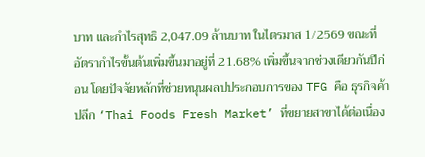บาท และกำไรสุทธิ 2,047.09 ล้านบาท ในไตรมาส 1/2569 ขณะที่อัตรากำไรขั้นต้นเพิ่มขึ้นมาอยู่ที่ 21.68% เพิ่มขึ้นจากช่วงเดียวกันปีก่อน โดยปัจจัยหลักที่ช่วยหนุนผลปประกอบการของ TFG คือ ธุรกิจค้าปลีก ‘Thai Foods Fresh Market’ ที่ขยายสาขาได้ต่อเนื่อง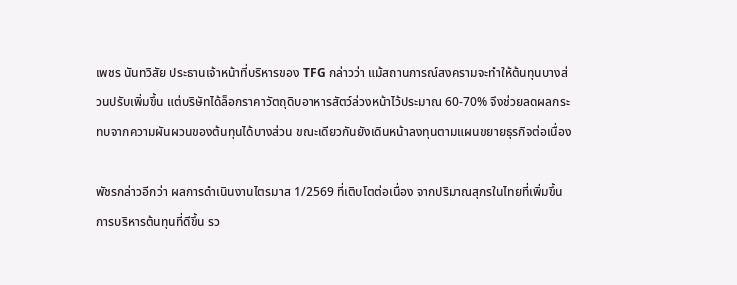เพชร นันทวิสัย ประธานเจ้าหน้าที่บริหารของ TFG กล่าวว่า แม้สถานการณ์สงครามจะทำให้ต้นทุนบางส่วนปรับเพิ่มขึ้น แต่บริษัทได้ล็อกราคาวัตถุดิบอาหารสัตว์ล่วงหน้าไว้ประมาณ 60-70% จึงช่วยลดผลกระทบจากความผันผวนของต้นทุนได้บางส่วน ขณะเดียวกันยังเดินหน้าลงทุนตามแผนขยายธุรกิจต่อเนื่อง

พัชรกล่าวอีกว่า ผลการดำเนินงานไตรมาส 1/2569 ที่เติบโตต่อเนื่อง จากปริมาณสุกรในไทยที่เพิ่มขึ้น การบริหารต้นทุนที่ดีขึ้น รว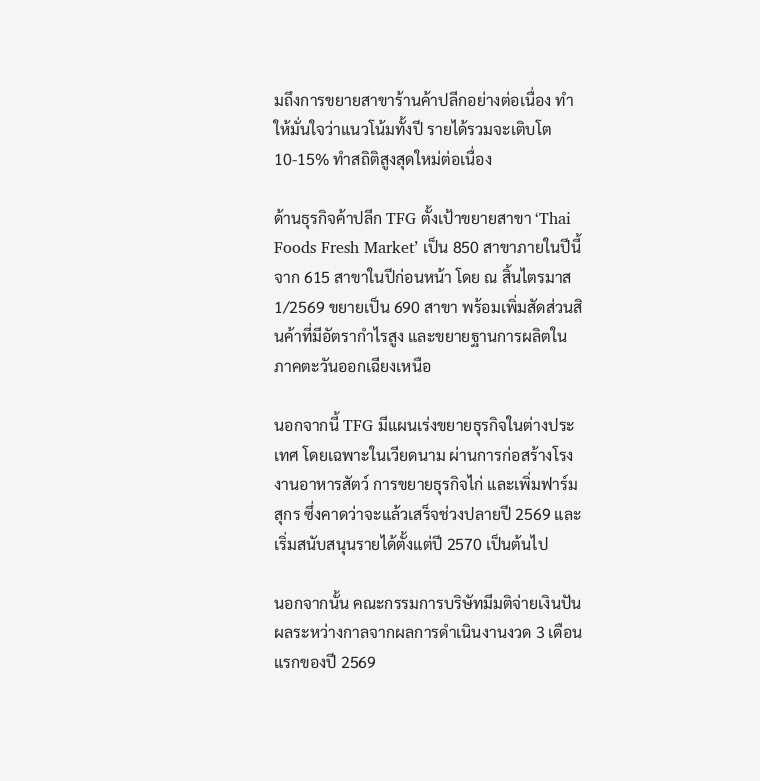มถึงการขยายสาขาร้านค้าปลีกอย่างต่อเนื่อง ทำให้มั่นใจว่าแนวโน้มทั้งปี รายได้รวมจะเติบโต 10-15% ทำสถิติสูงสุดใหม่ต่อเนื่อง

ด้านธุรกิจค้าปลีก TFG ตั้งเป้าขยายสาขา ‘Thai Foods Fresh Market’ เป็น 850 สาขาภายในปีนี้ จาก 615 สาขาในปีก่อนหน้า โดย ณ สิ้นไตรมาส 1/2569 ขยายเป็น 690 สาขา พร้อมเพิ่มสัดส่วนสินค้าที่มีอัตรากำไรสูง และขยายฐานการผลิตในภาคตะวันออกเฉียงเหนือ

นอกจากนี้ TFG มีแผนเร่งขยายธุรกิจในต่างประเทศ โดยเฉพาะในเวียดนาม ผ่านการก่อสร้างโรงงานอาหารสัตว์ การขยายธุรกิจไก่ และเพิ่มฟาร์มสุกร ซึ่งคาดว่าจะแล้วเสร็จช่วงปลายปี 2569 และเริ่มสนับสนุนรายได้ตั้งแต่ปี 2570 เป็นต้นไป

นอกจากนั้น คณะกรรมการบริษัทมีมติจ่ายเงินปันผลระหว่างกาลจากผลการดำเนินงานงวด 3 เดือนแรกของปี 2569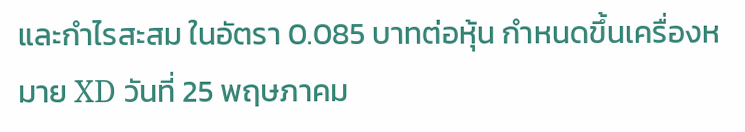และกำไรสะสม ในอัตรา 0.085 บาทต่อหุ้น กำหนดขึ้นเครื่องหมาย XD วันที่ 25 พฤษภาคม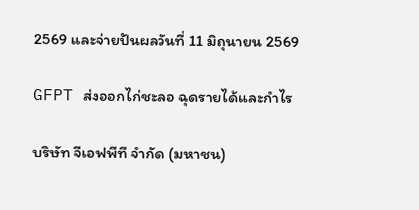2569 และจ่ายปันผลวันที่ 11 มิถุนายน 2569

GFPT ส่งออกไก่ชะลอ ฉุดรายได้และกำไร

บริษัท จีเอฟพีที จำกัด (มหาชน)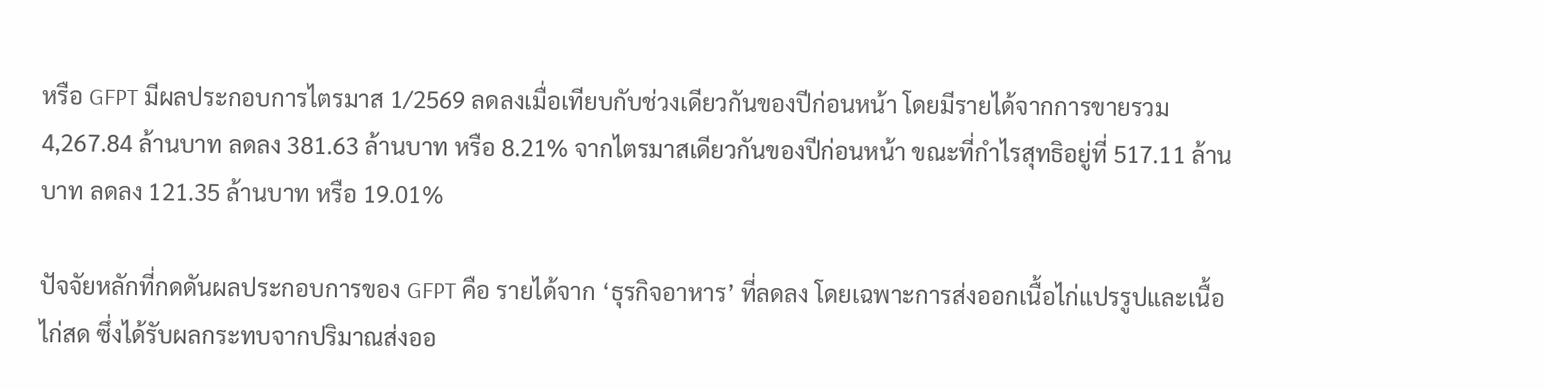หรือ GFPT มีผลประกอบการไตรมาส 1/2569 ลดลงเมื่อเทียบกับช่วงเดียวกันของปีก่อนหน้า โดยมีรายได้จากการขายรวม 4,267.84 ล้านบาท ลดลง 381.63 ล้านบาท หรือ 8.21% จากไตรมาสเดียวกันของปีก่อนหน้า ขณะที่กำไรสุทธิอยู่ที่ 517.11 ล้านบาท ลดลง 121.35 ล้านบาท หรือ 19.01%

ปัจจัยหลักที่กดดันผลประกอบการของ GFPT คือ รายได้จาก ‘ธุรกิจอาหาร’ ที่ลดลง โดยเฉพาะการส่งออกเนื้อไก่แปรรูปและเนื้อไก่สด ซึ่งได้รับผลกระทบจากปริมาณส่งออ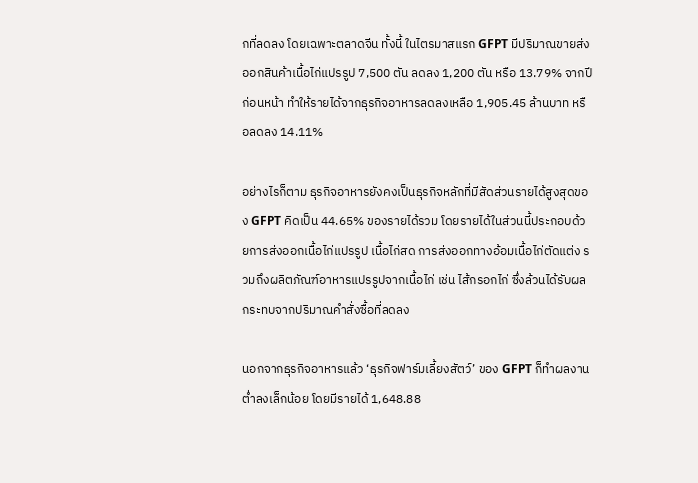กที่ลดลง โดยเฉพาะตลาดจีน ทั้งนี้ ในไตรมาสแรก GFPT มีปริมาณขายส่งออกสินค้าเนื้อไก่แปรรูป 7,500 ตัน ลดลง 1,200 ตัน หรือ 13.79% จากปีก่อนหน้า ทำให้รายได้จากธุรกิจอาหารลดลงเหลือ 1,905.45 ล้านบาท หรือลดลง 14.11%

อย่างไรก็ตาม ธุรกิจอาหารยังคงเป็นธุรกิจหลักที่มีสัดส่วนรายได้สูงสุดของ GFPT คิดเป็น 44.65% ของรายได้รวม โดยรายได้ในส่วนนี้ประกอบด้วยการส่งออกเนื้อไก่แปรรูป เนื้อไก่สด การส่งออกทางอ้อมเนื้อไก่ตัดแต่ง รวมถึงผลิตภัณฑ์อาหารแปรรูปจากเนื้อไก่ เช่น ไส้กรอกไก่ ซึ่งล้วนได้รับผลกระทบจากปริมาณคำสั่งซื้อที่ลดลง

นอกจากธุรกิจอาหารแล้ว ‘ธุรกิจฟาร์มเลี้ยงสัตว์’ ของ GFPT ก็ทำผลงานต่ำลงเล็กน้อย โดยมีรายได้ 1,648.88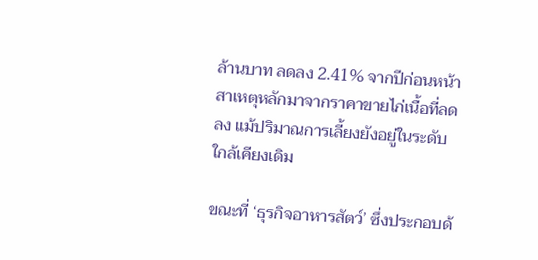ล้านบาท ลดลง 2.41% จากปีก่อนหน้า สาเหตุหลักมาจากราคาขายไก่เนื้อที่ลดลง แม้ปริมาณการเลี้ยงยังอยู่ในระดับใกล้เคียงเดิม

ขณะที่ ‘ธุรกิจอาหารสัตว์’ ซึ่งประกอบด้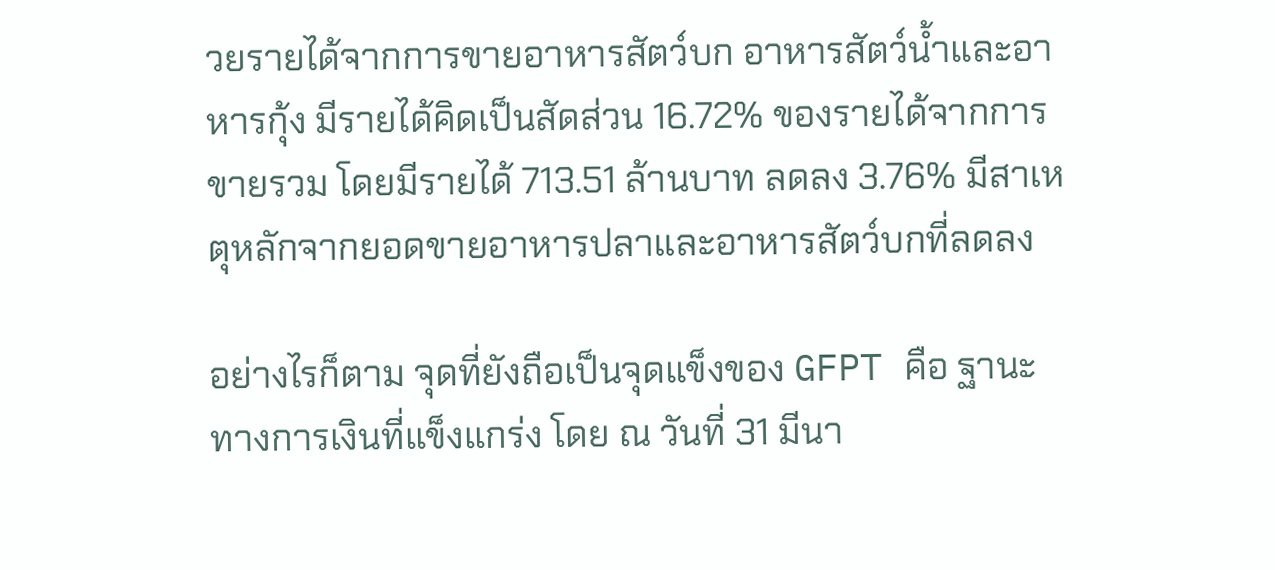วยรายได้จากการขายอาหารสัตว์บก อาหารสัตว์น้ำและอาหารกุ้ง มีรายได้คิดเป็นสัดส่วน 16.72% ของรายได้จากการขายรวม โดยมีรายได้ 713.51 ล้านบาท ลดลง 3.76% มีสาเหตุหลักจากยอดขายอาหารปลาและอาหารสัตว์บกที่ลดลง

อย่างไรก็ตาม จุดที่ยังถือเป็นจุดแข็งของ GFPT คือ ฐานะทางการเงินที่แข็งแกร่ง โดย ณ วันที่ 31 มีนา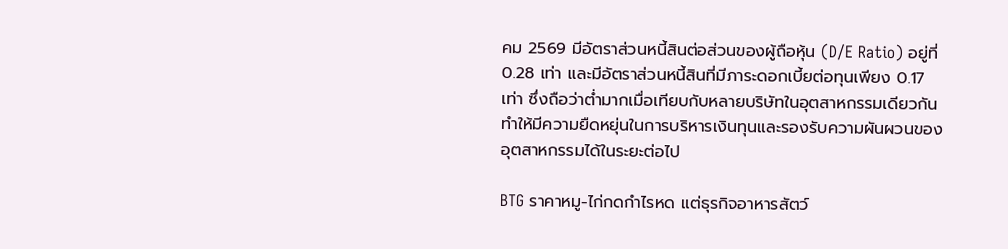คม 2569 มีอัตราส่วนหนี้สินต่อส่วนของผู้ถือหุ้น (D/E Ratio) อยู่ที่ 0.28 เท่า และมีอัตราส่วนหนี้สินที่มีภาระดอกเบี้ยต่อทุนเพียง 0.17 เท่า ซึ่งถือว่าต่ำมากเมื่อเทียบกับหลายบริษัทในอุตสาหกรรมเดียวกัน ทำให้มีความยืดหยุ่นในการบริหารเงินทุนและรองรับความผันผวนของอุตสาหกรรมได้ในระยะต่อไป

BTG ราคาหมู-ไก่กดกำไรหด แต่ธุรกิจอาหารสัตว์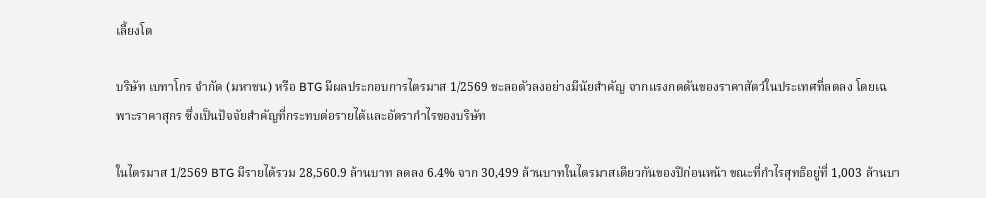เลี้ยงโต

บริษัท เบทาโกร จำกัด (มหาชน) หรือ BTG มีผลประกอบการไตรมาส 1/2569 ชะลอตัวลงอย่างมีนัยสำคัญ จากแรงกดดันของราคาสัตว์ในประเทศที่ลดลง โดยเฉพาะราคาสุกร ซึ่งเป็นปัจจัยสำคัญที่กระทบต่อรายได้และอัตรากำไรของบริษัท

ในไตรมาส 1/2569 BTG มีรายได้รวม 28,560.9 ล้านบาท ลดลง 6.4% จาก 30,499 ล้านบาทในไตรมาสเดียวกันของปีก่อนหน้า ขณะที่กำไรสุทธิอยู่ที่ 1,003 ล้านบา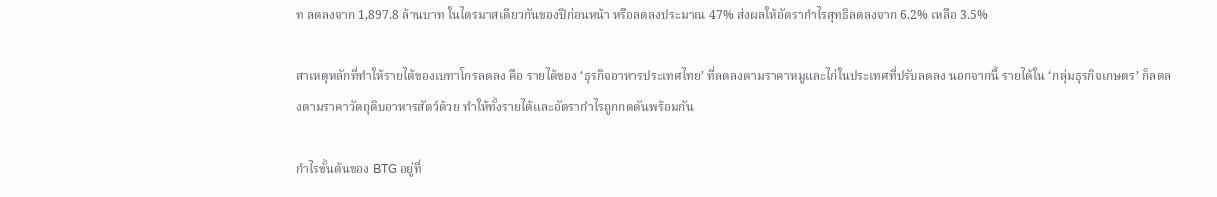ท ลดลงจาก 1,897.8 ล้านบาท ในไตรมาสเดียวกันของปีก่อนหน้า หรือลดลงประมาณ 47% ส่งผลให้อัตรากำไรสุทธิลดลงจาก 6.2% เหลือ 3.5%

สาเหตุหลักที่ทำให้รายได้ของเบทาโกรลดลง คือ รายได้ของ ‘ธุรกิจอาหารประเทศไทย’ ที่ลดลงตามราคาหมูและไก่ในประเทศที่ปรับลดลง นอกจากนี้ รายได้ใน ‘กลุ่มธุรกิจเกษตร’ ก็ลดลงตามราคาวัตถุดิบอาหารสัตว์ด้วย ทำให้ทั้งรายได้และอัตรากำไรถูกกดดันพร้อมกัน

กำไรขั้นต้นของ BTG อยู่ที่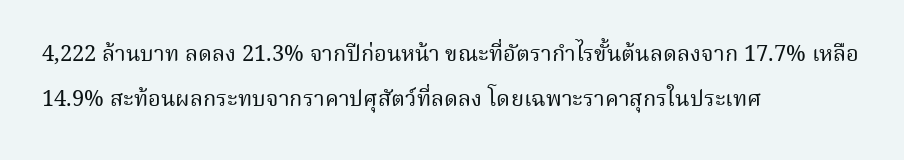4,222 ล้านบาท ลดลง 21.3% จากปีก่อนหน้า ขณะที่อัตรากำไรขั้นต้นลดลงจาก 17.7% เหลือ 14.9% สะท้อนผลกระทบจากราคาปศุสัตว์ที่ลดลง โดยเฉพาะราคาสุกรในประเทศ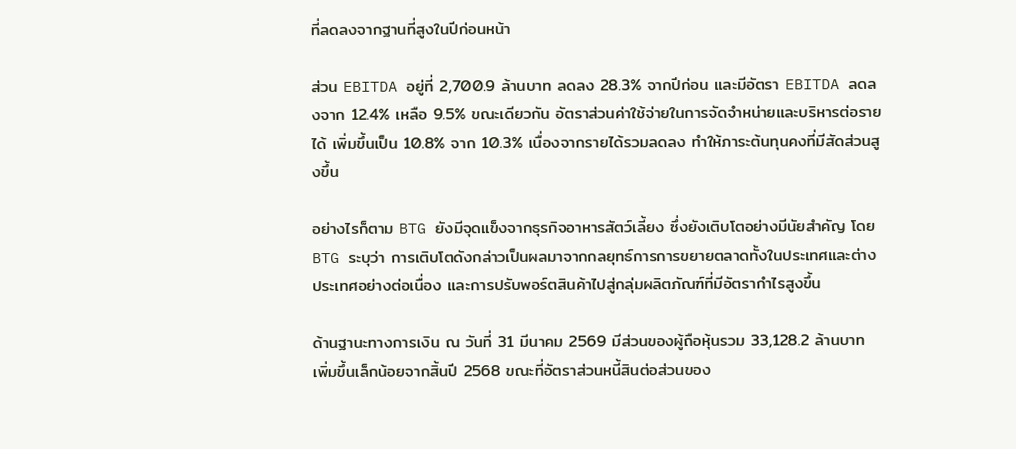ที่ลดลงจากฐานที่สูงในปีก่อนหน้า

ส่วน EBITDA อยู่ที่ 2,700.9 ล้านบาท ลดลง 28.3% จากปีก่อน และมีอัตรา EBITDA ลดลงจาก 12.4% เหลือ 9.5% ขณะเดียวกัน อัตราส่วนค่าใช้จ่ายในการจัดจำหน่ายและบริหารต่อรายได้ เพิ่มขึ้นเป็น 10.8% จาก 10.3% เนื่องจากรายได้รวมลดลง ทำให้ภาระต้นทุนคงที่มีสัดส่วนสูงขึ้น

อย่างไรก็ตาม BTG ยังมีจุดแข็งจากธุรกิจอาหารสัตว์เลี้ยง ซึ่งยังเติบโตอย่างมีนัยสำคัญ โดย BTG ระบุว่า การเติบโตดังกล่าวเป็นผลมาจากกลยุทธ์การการขยายตลาดทั้งในประเทศและต่างประเทศอย่างต่อเนื่อง และการปรับพอร์ตสินค้าไปสู่กลุ่มผลิตภัณฑ์ที่มีอัตรากำไรสูงขึ้น

ด้านฐานะทางการเงิน ณ วันที่ 31 มีนาคม 2569 มีส่วนของผู้ถือหุ้นรวม 33,128.2 ล้านบาท เพิ่มขึ้นเล็กน้อยจากสิ้นปี 2568 ขณะที่อัตราส่วนหนี้สินต่อส่วนของ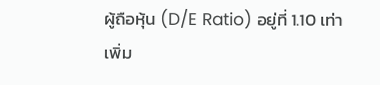ผู้ถือหุ้น (D/E Ratio) อยู่ที่ 1.10 เท่า เพิ่ม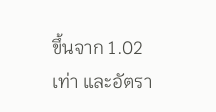ขึ้นจาก 1.02 เท่า และอัตรา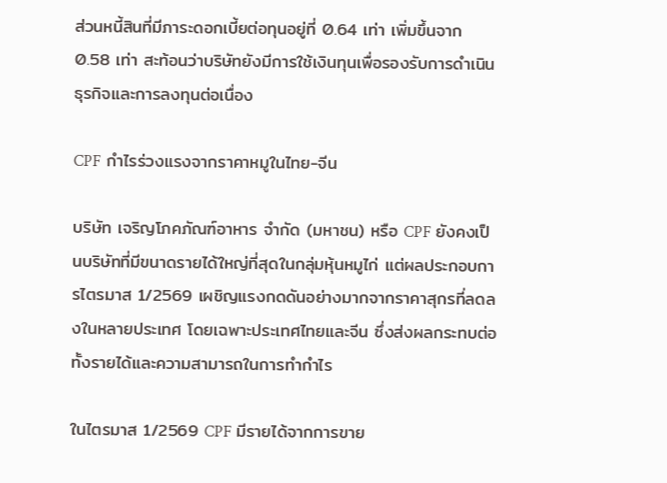ส่วนหนี้สินที่มีภาระดอกเบี้ยต่อทุนอยู่ที่ 0.64 เท่า เพิ่มขึ้นจาก 0.58 เท่า สะท้อนว่าบริษัทยังมีการใช้เงินทุนเพื่อรองรับการดำเนินธุรกิจและการลงทุนต่อเนื่อง

CPF กำไรร่วงแรงจากราคาหมูในไทย-จีน

บริษัท เจริญโภคภัณฑ์อาหาร จำกัด (มหาชน) หรือ CPF ยังคงเป็นบริษัทที่มีขนาดรายได้ใหญ่ที่สุดในกลุ่มหุ้นหมูไก่ แต่ผลประกอบการไตรมาส 1/2569 เผชิญแรงกดดันอย่างมากจากราคาสุกรที่ลดลงในหลายประเทศ โดยเฉพาะประเทศไทยและจีน ซึ่งส่งผลกระทบต่อทั้งรายได้และความสามารถในการทำกำไร

ในไตรมาส 1/2569 CPF มีรายได้จากการขาย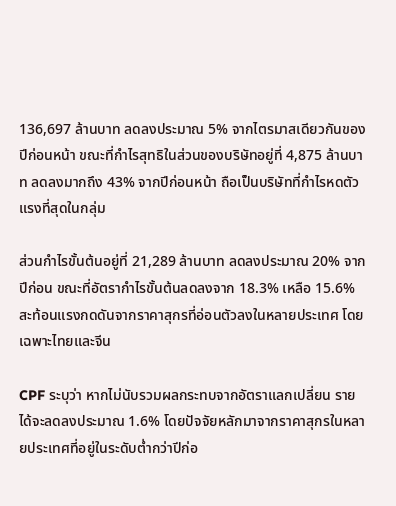136,697 ล้านบาท ลดลงประมาณ 5% จากไตรมาสเดียวกันของปีก่อนหน้า ขณะที่กำไรสุทธิในส่วนของบริษัทอยู่ที่ 4,875 ล้านบาท ลดลงมากถึง 43% จากปีก่อนหน้า ถือเป็นบริษัทที่กำไรหดตัวแรงที่สุดในกลุ่ม

ส่วนกำไรขั้นต้นอยู่ที่ 21,289 ล้านบาท ลดลงประมาณ 20% จากปีก่อน ขณะที่อัตรากำไรขั้นต้นลดลงจาก 18.3% เหลือ 15.6% สะท้อนแรงกดดันจากราคาสุกรที่อ่อนตัวลงในหลายประเทศ โดยเฉพาะไทยและจีน

CPF ระบุว่า หากไม่นับรวมผลกระทบจากอัตราแลกเปลี่ยน รายได้จะลดลงประมาณ 1.6% โดยปัจจัยหลักมาจากราคาสุกรในหลายประเทศที่อยู่ในระดับต่ำกว่าปีก่อ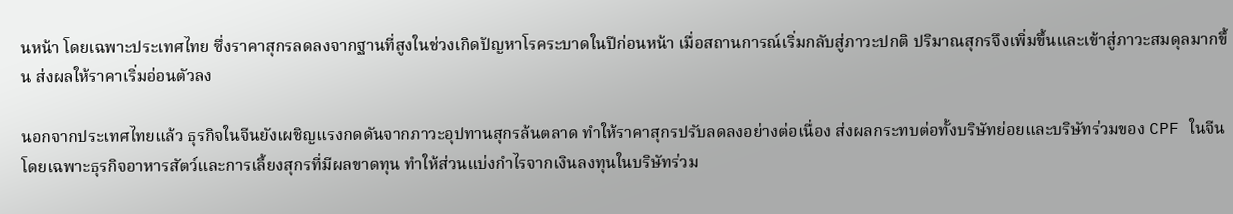นหน้า โดยเฉพาะประเทศไทย ซึ่งราคาสุกรลดลงจากฐานที่สูงในช่วงเกิดปัญหาโรคระบาดในปีก่อนหน้า เมื่อสถานการณ์เริ่มกลับสู่ภาวะปกติ ปริมาณสุกรจึงเพิ่มขึ้นและเข้าสู่ภาวะสมดุลมากขึ้น ส่งผลให้ราคาเริ่มอ่อนตัวลง

นอกจากประเทศไทยแล้ว ธุรกิจในจีนยังเผชิญแรงกดดันจากภาวะอุปทานสุกรล้นตลาด ทำให้ราคาสุกรปรับลดลงอย่างต่อเนื่อง ส่งผลกระทบต่อทั้งบริษัทย่อยและบริษัทร่วมของ CPF ในจีน โดยเฉพาะธุรกิจอาหารสัตว์และการเลี้ยงสุกรที่มีผลขาดทุน ทำให้ส่วนแบ่งกำไรจากเงินลงทุนในบริษัทร่วม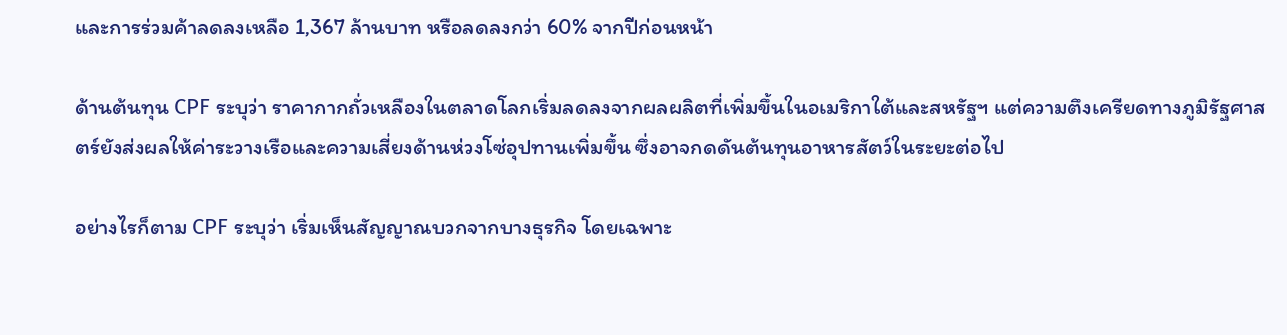และการร่วมค้าลดลงเหลือ 1,367 ล้านบาท หรือลดลงกว่า 60% จากปีก่อนหน้า

ด้านต้นทุน CPF ระบุว่า ราคากากถั่วเหลืองในตลาดโลกเริ่มลดลงจากผลผลิตที่เพิ่มขึ้นในอเมริกาใต้และสหรัฐฯ แต่ความตึงเครียดทางภูมิรัฐศาสตร์ยังส่งผลให้ค่าระวางเรือและความเสี่ยงด้านห่วงโซ่อุปทานเพิ่มขึ้น ซึ่งอาจกดดันต้นทุนอาหารสัตว์ในระยะต่อไป

อย่างไรก็ตาม CPF ระบุว่า เริ่มเห็นสัญญาณบวกจากบางธุรกิจ โดยเฉพาะ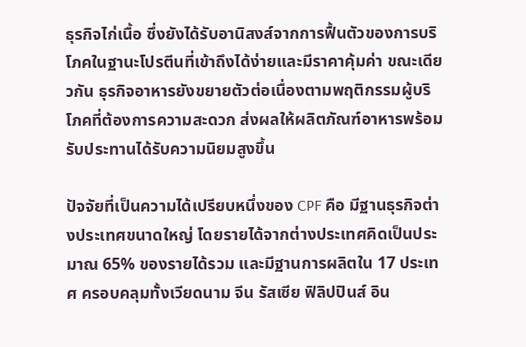ธุรกิจไก่เนื้อ ซึ่งยังได้รับอานิสงส์จากการฟื้นตัวของการบริโภคในฐานะโปรตีนที่เข้าถึงได้ง่ายและมีราคาคุ้มค่า ขณะเดียวกัน ธุรกิจอาหารยังขยายตัวต่อเนื่องตามพฤติกรรมผู้บริโภคที่ต้องการความสะดวก ส่งผลให้ผลิตภัณฑ์อาหารพร้อมรับประทานได้รับความนิยมสูงขึ้น

ปัจจัยที่เป็นความได้เปรียบหนึ่งของ CPF คือ มีฐานธุรกิจต่างประเทศขนาดใหญ่ โดยรายได้จากต่างประเทศคิดเป็นประมาณ 65% ของรายได้รวม และมีฐานการผลิตใน 17 ประเทศ ครอบคลุมทั้งเวียดนาม จีน รัสเซีย ฟิลิปปินส์ อิน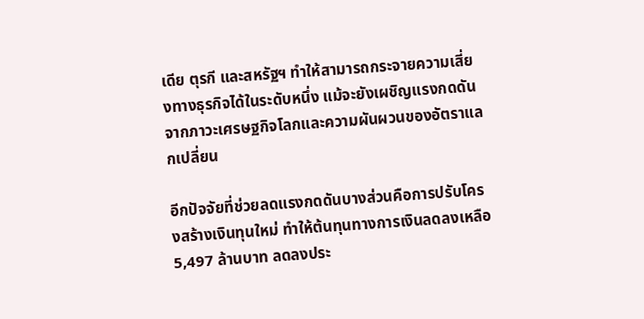เดีย ตุรกี และสหรัฐฯ ทำให้สามารถกระจายความเสี่ยงทางธุรกิจได้ในระดับหนึ่ง แม้จะยังเผชิญแรงกดดันจากภาวะเศรษฐกิจโลกและความผันผวนของอัตราแลกเปลี่ยน

อีกปัจจัยที่ช่วยลดแรงกดดันบางส่วนคือการปรับโครงสร้างเงินทุนใหม่ ทำให้ต้นทุนทางการเงินลดลงเหลือ 5,497 ล้านบาท ลดลงประ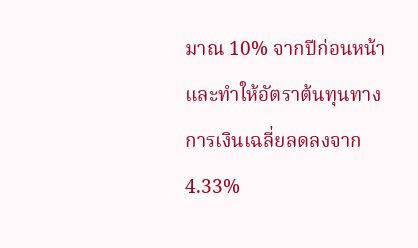มาณ 10% จากปีก่อนหน้า และทำให้อัตราต้นทุนทางการเงินเฉลี่ยลดลงจาก 4.33%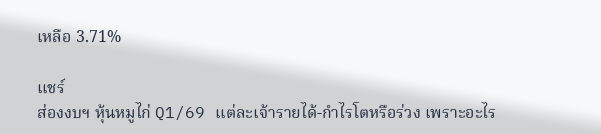เหลือ 3.71%

แชร์
ส่องงบฯ หุ้นหมูไก่ Q1/69 แต่ละเจ้ารายได้-กำไรโตหรือร่วง เพราะอะไร